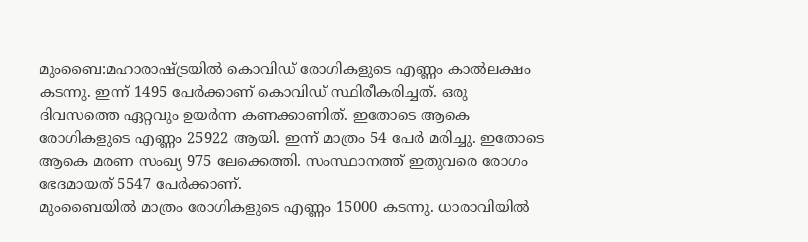മുംബൈ:മഹാരാഷ്ട്രയിൽ കൊവിഡ് രോഗികളുടെ എണ്ണം കാൽലക്ഷം കടന്നു. ഇന്ന് 1495 പേർക്കാണ് കൊവിഡ് സ്ഥിരീകരിച്ചത്. ഒരു ദിവസത്തെ ഏറ്റവും ഉയർന്ന കണക്കാണിത്. ഇതോടെ ആകെ രോഗികളുടെ എണ്ണം 25922 ആയി. ഇന്ന് മാത്രം 54 പേർ മരിച്ചു. ഇതോടെ ആകെ മരണ സംഖ്യ 975 ലേക്കെത്തി. സംസ്ഥാനത്ത് ഇതുവരെ രോഗം ഭേദമായത് 5547 പേർക്കാണ്.
മുംബൈയിൽ മാത്രം രോഗികളുടെ എണ്ണം 15000 കടന്നു. ധാരാവിയിൽ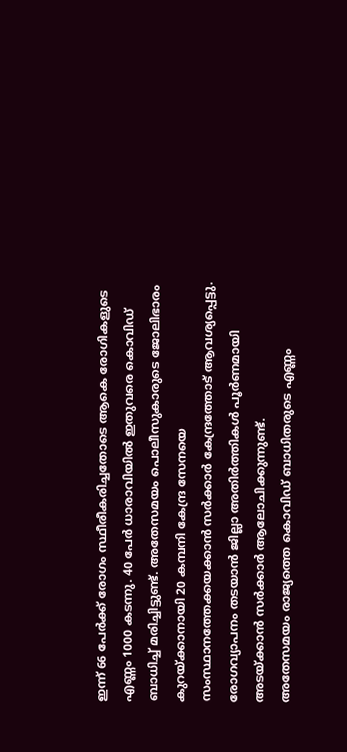ഇന്ന് 66 പേർക്ക് രോഗം സ്ഥീരീകരിച്ചതോടെ ആകെ രോഗികളുടെ എണ്ണം 1000 കടന്നു. 40 പേർ ധാരാവിയിൽ ഇതുവരെ കൊവിഡ് ബാധിച്ച് മരിച്ചിട്ടുണ്ട്. അതേസമയം പൊലീസുകാരുടെ ജോലിഭാരം കുറയ്ക്കാനായി 20 കമ്പനി കേന്ദ്ര സേനയെ സംസ്ഥാനത്തേക്കയക്കാൻ സർക്കാർ കേന്ദ്രത്തോട് ആവശ്യപ്പെട്ടു. രോഗവ്യാപനം തടയാൻ ജില്ലാ അതിർത്തികൾ പൂർണമായി അടയ്ക്കാൻ സർക്കാർ ആലോചിക്കുന്നുണ്ട്.
അതേസമയം രാജ്യത്തെ കൊവിഡ് ബാധിതരുടെ എണ്ണം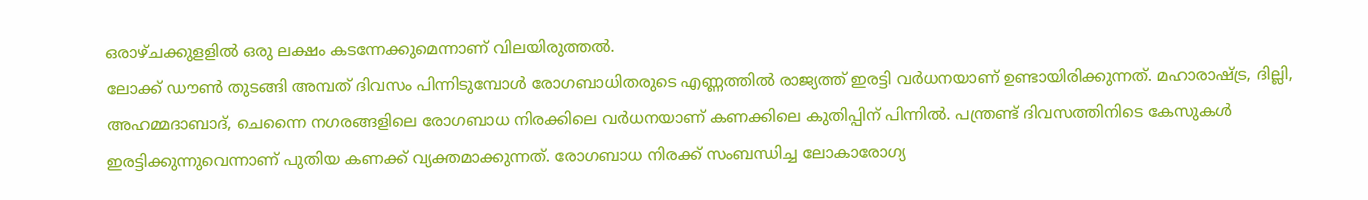ഒരാഴ്ചക്കുളളിൽ ഒരു ലക്ഷം കടന്നേക്കുമെന്നാണ് വിലയിരുത്തൽ.
ലോക്ക് ഡൗൺ തുടങ്ങി അമ്പത് ദിവസം പിന്നിടുമ്പോൾ രോഗബാധിതരുടെ എണ്ണത്തിൽ രാജ്യത്ത് ഇരട്ടി വർധനയാണ് ഉണ്ടായിരിക്കുന്നത്. മഹാരാഷ്ട്ര, ദില്ലി, അഹമ്മദാബാദ്, ചെന്നൈ നഗരങ്ങളിലെ രോഗബാധ നിരക്കിലെ വർധനയാണ് കണക്കിലെ കുതിപ്പിന് പിന്നിൽ. പന്ത്രണ്ട് ദിവസത്തിനിടെ കേസുകൾ ഇരട്ടിക്കുന്നുവെന്നാണ് പുതിയ കണക്ക് വ്യക്തമാക്കുന്നത്. രോഗബാധ നിരക്ക് സംബന്ധിച്ച ലോകാരോഗ്യ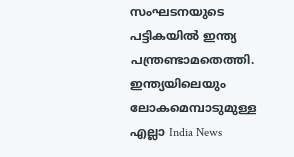സംഘടനയുടെ പട്ടികയിൽ ഇന്ത്യ പന്ത്രണ്ടാമതെത്തി.
ഇന്ത്യയിലെയും ലോകമെമ്പാടുമുള്ള എല്ലാ India News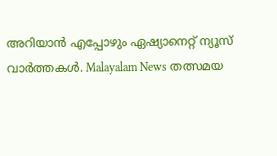അറിയാൻ എപ്പോഴും ഏഷ്യാനെറ്റ് ന്യൂസ് വാർത്തകൾ. Malayalam News തത്സമയ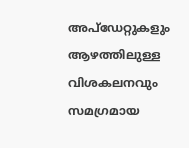അപ്ഡേറ്റുകളും ആഴത്തിലുള്ള വിശകലനവും സമഗ്രമായ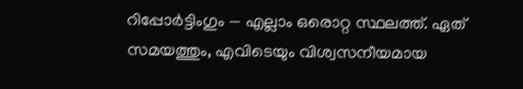റിപ്പോർട്ടിംഗും — എല്ലാം ഒരൊറ്റ സ്ഥലത്ത്. ഏത് സമയത്തും, എവിടെയും വിശ്വസനീയമായ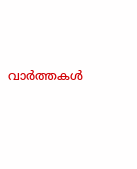വാർത്തകൾ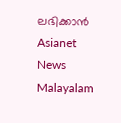ലഭിക്കാൻ Asianet News Malayalam